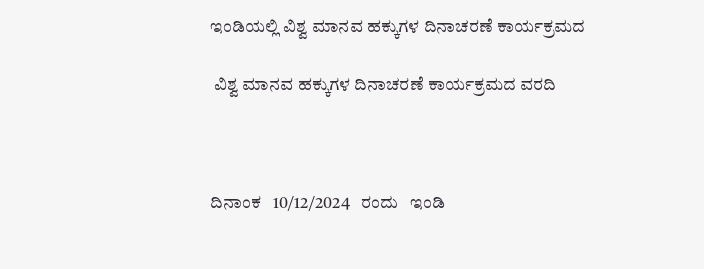ಇಂಡಿಯಲ್ಲಿ ವಿಶ್ವ ಮಾನವ ಹಕ್ಕುಗಳ ದಿನಾಚರಣೆ ಕಾರ್ಯಕ್ರಮದ

 ವಿಶ್ವ ಮಾನವ ಹಕ್ಕುಗಳ ದಿನಾಚರಣೆ ಕಾರ್ಯಕ್ರಮದ ವರದಿ



ದಿನಾಂಕ   10/12/2024   ರಂದು   ಇಂಡಿ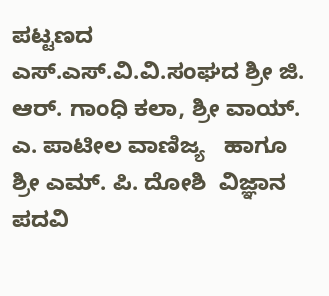ಪಟ್ಟಣದ   ಎಸ್.ಎಸ್.ವಿ.ವಿ.ಸಂಘದ ಶ್ರೀ ಜಿ. ಆರ್. ಗಾಂಧಿ ಕಲಾ, ಶ್ರೀ ವಾಯ್. ಎ. ಪಾಟೀಲ ವಾಣಿಜ್ಯ   ಹಾಗೂ ಶ್ರೀ ಎಮ್. ಪಿ. ದೋಶಿ  ವಿಜ್ಞಾನ  ಪದವಿ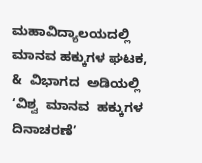ಮಹಾವಿದ್ಯಾಲಯದಲ್ಲಿ   ಮಾನವ ಹಕ್ಕುಗಳ ಘಟಕ,  &  ವಿಭಾಗದ  ಅಡಿಯಲ್ಲಿ  ‘ವಿಶ್ವ  ಮಾನವ  ಹಕ್ಕುಗಳ  ದಿನಾಚರಣೆ’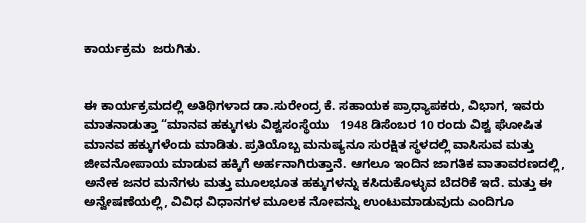ಕಾರ್ಯಕ್ರಮ  ಜರುಗಿತು.


ಈ ಕಾರ್ಯಕ್ರಮದಲ್ಲಿ ಅತಿಥಿಗಳಾದ ಡಾ.ಸುರೇಂದ್ರ ಕೆ. ಸಹಾಯಕ ಪ್ರಾಧ್ಯಾಪಕರು, ವಿಭಾಗ, ಇವರು ಮಾತನಾಡುತ್ತಾ “ಮಾನವ ಹಕ್ಕುಗಳು ವಿಶ್ವಸಂಸ್ಥೆಯು   1948 ಡಿಸೆಂಬರ 10 ರಂದು ವಿಶ್ವ ಘೋಷಿತ ಮಾನವ ಹಕ್ಕುಗಳೆಂದು ಮಾಡಿತು. ಪ್ರತಿಯೊಬ್ಬ ಮನುಷ್ಯನೂ ಸುರಕ್ಷಿತ ಸ್ಥಳದಲ್ಲಿ ವಾಸಿಸುವ ಮತ್ತು ಜೀವನೋಪಾಯ ಮಾಡುವ ಹಕ್ಕಿಗೆ ಅರ್ಹನಾಗಿರುತ್ತಾನೆ. ಆಗಲೂ ಇಂದಿನ ಜಾಗತಿಕ ವಾತಾವರಣದಲ್ಲಿ, ಅನೇಕ ಜನರ ಮನೆಗಳು ಮತ್ತು ಮೂಲಭೂತ ಹಕ್ಕುಗಳನ್ನು ಕಸಿದುಕೊಳ್ಳುವ ಬೆದರಿಕೆ ಇದೆ. ಮತ್ತು ಈ ಅನ್ವೇಷಣೆಯಲ್ಲಿ, ವಿವಿಧ ವಿಧಾನಗಳ ಮೂಲಕ ನೋವನ್ನು ಉಂಟುಮಾಡುವುದು ಎಂದಿಗೂ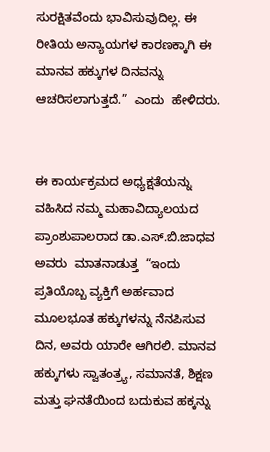ಸುರಕ್ಷಿತವೆಂದು ಭಾವಿಸುವುದಿಲ್ಲ. ಈ ರೀತಿಯ ಅನ್ಯಾಯಗಳ ಕಾರಣಕ್ಕಾಗಿ ಈ ಮಾನವ ಹಕ್ಕುಗಳ ದಿನವನ್ನು ಆಚರಿಸಲಾಗುತ್ತದೆ.”  ಎಂದು  ಹೇಳಿದರು.


ಈ ಕಾರ್ಯಕ್ರಮದ ಅಧ್ಯಕ್ಷತೆಯನ್ನು ವಹಿಸಿದ ನಮ್ಮ ಮಹಾವಿದ್ಯಾಲಯದ ಪ್ರಾಂಶುಪಾಲರಾದ ಡಾ.ಎಸ್.ಬಿ.ಜಾಧವ  ಅವರು  ಮಾತನಾಡುತ್ತ  “ಇಂದು ಪ್ರತಿಯೊಬ್ಬ ವ್ಯಕ್ತಿಗೆ ಅರ್ಹವಾದ ಮೂಲಭೂತ ಹಕ್ಕುಗಳನ್ನು ನೆನಪಿಸುವ ದಿನ, ಅವರು ಯಾರೇ ಆಗಿರಲಿ. ಮಾನವ ಹಕ್ಕುಗಳು ಸ್ವಾತಂತ್ರ‍್ಯ, ಸಮಾನತೆ, ಶಿಕ್ಷಣ ಮತ್ತು ಘನತೆಯಿಂದ ಬದುಕುವ ಹಕ್ಕನ್ನು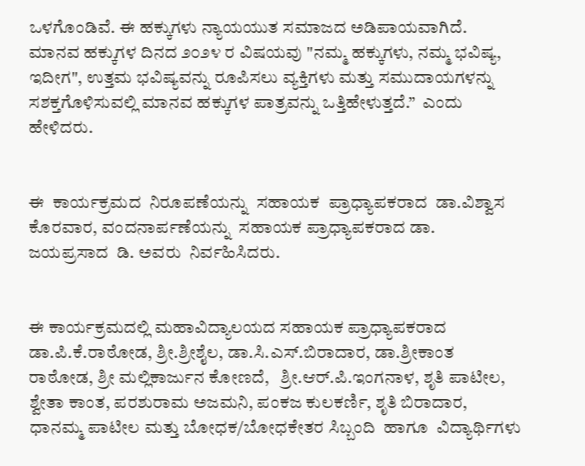ಒಳಗೊಂಡಿವೆ. ಈ ಹಕ್ಕುಗಳು ನ್ಯಾಯಯುತ ಸಮಾಜದ ಅಡಿಪಾಯವಾಗಿದೆ. ಮಾನವ ಹಕ್ಕುಗಳ ದಿನದ ೨೦೨೪ ರ ವಿಷಯವು "ನಮ್ಮ ಹಕ್ಕುಗಳು, ನಮ್ಮ ಭವಿಷ್ಯ, ಇದೀಗ", ಉತ್ತಮ ಭವಿಷ್ಯವನ್ನು ರೂಪಿಸಲು ವ್ಯಕ್ತಿಗಳು ಮತ್ತು ಸಮುದಾಯಗಳನ್ನು ಸಶಕ್ತಗೊಳಿಸುವಲ್ಲಿ ಮಾನವ ಹಕ್ಕುಗಳ ಪಾತ್ರವನ್ನು ಒತ್ತಿಹೇಳುತ್ತದೆ.”  ಎಂದು  ಹೇಳಿದರು.


ಈ  ಕಾರ್ಯಕ್ರಮದ  ನಿರೂಪಣೆಯನ್ನು  ಸಹಾಯಕ  ಪ್ರಾಧ್ಯಾಪಕರಾದ  ಡಾ.ವಿಶ್ವಾಸ ಕೊರವಾರ, ವಂದನಾರ್ಪಣೆಯನ್ನು  ಸಹಾಯಕ ಪ್ರಾಧ್ಯಾಪಕರಾದ ಡಾ.  ಜಯಪ್ರಸಾದ  ಡಿ. ಅವರು  ನಿರ್ವಹಿಸಿದರು.


ಈ ಕಾರ್ಯಕ್ರಮದಲ್ಲಿ ಮಹಾವಿದ್ಯಾಲಯದ ಸಹಾಯಕ ಪ್ರಾಧ್ಯಾಪಕರಾದ ಡಾ.ಪಿ.ಕೆ.ರಾಠೋಡ, ಶ್ರೀ.ಶ್ರೀಶೈಲ, ಡಾ.ಸಿ.ಎಸ್.ಬಿರಾದಾರ, ಡಾ.ಶ್ರೀಕಾಂತ ರಾಠೋಡ, ಶ್ರೀ ಮಲ್ಲಿಕಾರ್ಜುನ ಕೋಣದೆ,   ಶ್ರೀ.ಆರ್.ಪಿ.ಇಂಗನಾಳ, ಶೃತಿ ಪಾಟೀಲ, ಶ್ವೇತಾ ಕಾಂತ, ಪರಶುರಾಮ ಅಜಮನಿ, ಪಂಕಜ ಕುಲಕರ್ಣಿ, ಶೃತಿ ಬಿರಾದಾರ, ಧಾನಮ್ಮ ಪಾಟೀಲ ಮತ್ತು ಬೋಧಕ/ಬೋಧಕೇತರ ಸಿಬ್ಬಂದಿ  ಹಾಗೂ  ವಿದ್ಯಾರ್ಥಿಗಳು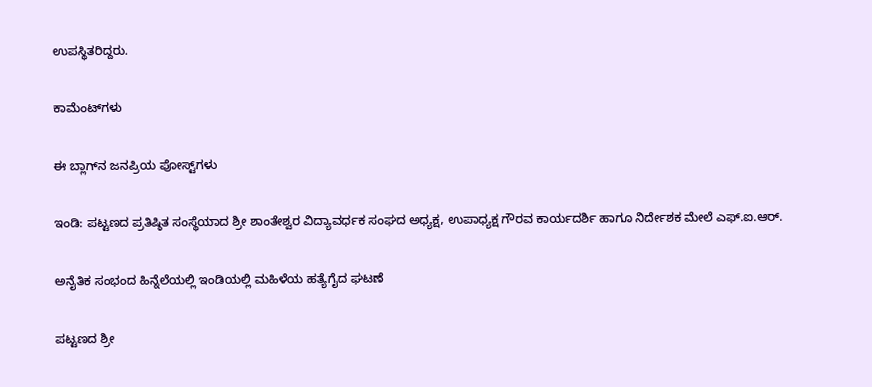ಉಪಸ್ಥಿತರಿದ್ದರು.

ಕಾಮೆಂಟ್‌ಗಳು

ಈ ಬ್ಲಾಗ್‌ನ ಜನಪ್ರಿಯ ಪೋಸ್ಟ್‌ಗಳು

ಇಂಡಿ: ಪಟ್ಟಣದ ಪ್ರತಿಷ್ಠಿತ ಸಂಸ್ಥೆಯಾದ ಶ್ರೀ ಶಾಂತೇಶ್ವರ ವಿದ್ಯಾವರ್ಧಕ ಸಂಘದ ಅಧ್ಯಕ್ಷ, ಉಪಾಧ್ಯಕ್ಷ ಗೌರವ ಕಾರ್ಯದರ್ಶಿ ಹಾಗೂ ನಿರ್ದೇಶಕ ಮೇಲೆ ಎಫ್.ಐ.ಆರ್.

ಅನೈತಿಕ ಸಂಭಂದ ಹಿನ್ನೆಲೆಯಲ್ಲಿ ಇಂಡಿಯಲ್ಲಿ ಮಹಿಳೆಯ ಹತ್ಯೆಗೈದ ಘಟಣೆ

ಪಟ್ಟಣದ ಶ್ರೀ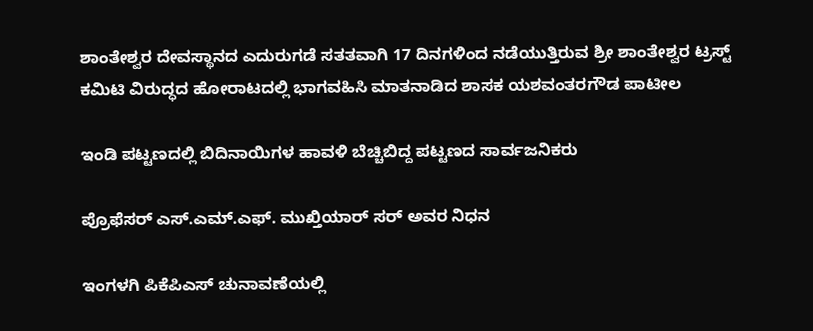ಶಾಂತೇಶ್ವರ ದೇವಸ್ಥಾನದ ಎದುರುಗಡೆ ಸತತವಾಗಿ 17 ದಿನಗಳಿಂದ ನಡೆಯುತ್ತಿರುವ ಶ್ರೀ ಶಾಂತೇಶ್ವರ ಟ್ರಸ್ಟ್ ಕಮಿಟಿ ವಿರುದ್ಧದ ಹೋರಾಟದಲ್ಲಿ ಭಾಗವಹಿಸಿ ಮಾತನಾಡಿದ ಶಾಸಕ ಯಶವಂತರಗೌಡ ಪಾಟೀಲ

ಇಂಡಿ ಪಟ್ಟಣದಲ್ಲಿ ಬಿದಿನಾಯಿಗಳ ಹಾವಳಿ ಬೆಚ್ಚಿಬಿದ್ದ ಪಟ್ಟಣದ ಸಾರ್ವಜನಿಕರು

ಪ್ರೊಫೆಸರ್ ಎಸ್.ಎಮ್.ಎಫ್. ಮುಖ್ತಿಯಾರ್ ಸರ್ ಅವರ ನಿಧನ

ಇಂಗಳಗಿ ಪಿಕೆಪಿಎಸ್ ಚುನಾವಣೆಯಲ್ಲಿ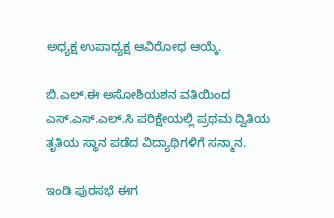ಅಧ್ಯಕ್ಷ ಉಪಾಧ್ಯಕ್ಷ ಆವಿರೋಧ ಆಯ್ಕೆ.

ಬಿ.ಎಲ್.ಈ ಅಸೋಶಿಯಶನ ವತಿಯಿಂದ ಎಸ್.ಎಸ್.ಎಲ್.ಸಿ ಪರಿಕ್ಷೇಯಲ್ಲಿ ಪ್ರಥಮ ದ್ವಿತಿಯ ತೃತಿಯ ಸ್ಥಾನ ಪಡೆದ ವಿದ್ಯಾಥಿಗಳಿಗೆ ಸನ್ಮಾನ.

ಇಂಡಿ ಪುರಸಭೆ ಈಗ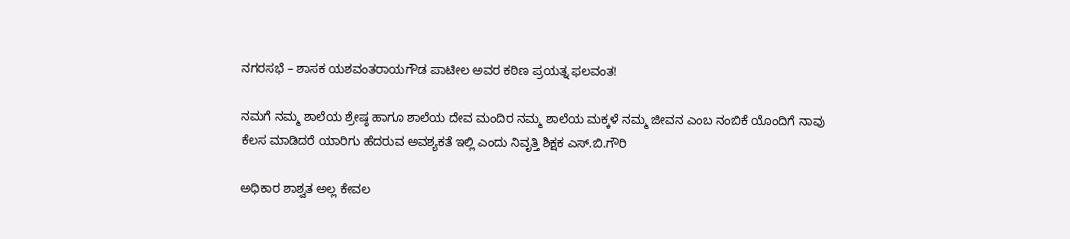ನಗರಸಭೆ – ಶಾಸಕ ಯಶವಂತರಾಯಗೌಡ ಪಾಟೀಲ ಅವರ ಕಠಿಣ ಪ್ರಯತ್ನ ಫಲವಂತ!

ನಮಗೆ ನಮ್ಮ ಶಾಲೆಯ ಶ್ರೇಷ್ಠ ಹಾಗೂ ಶಾಲೆಯ ದೇವ ಮಂದಿರ ನಮ್ಮ ಶಾಲೆಯ ಮಕ್ಕಳೆ ನಮ್ಮ ಜೀವನ ಎಂಬ ನಂಬಿಕೆ ಯೊಂದಿಗೆ ನಾವು ಕೆಲಸ ಮಾಡಿದರೆ ಯಾರಿಗು ಹೆದರುವ ಅವಶ್ಯಕತೆ ಇಲ್ಲಿ ಎಂದು ನಿವೃತ್ತಿ ಶಿಕ್ಷಕ ಎಸ್.ಬಿ.ಗೌರಿ

ಅಧಿಕಾರ ಶಾಶ್ವತ ಅಲ್ಲ ಕೇವಲ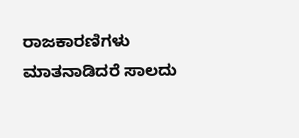ರಾಜಕಾರಣಿಗಳು ಮಾತನಾಡಿದರೆ ಸಾಲದು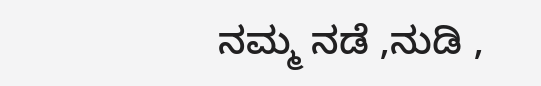ನಮ್ಮ ನಡೆ ,ನುಡಿ ,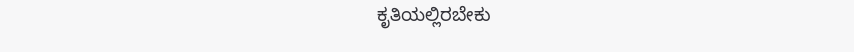ಕೃತಿಯಲ್ಲಿರಬೇಕು